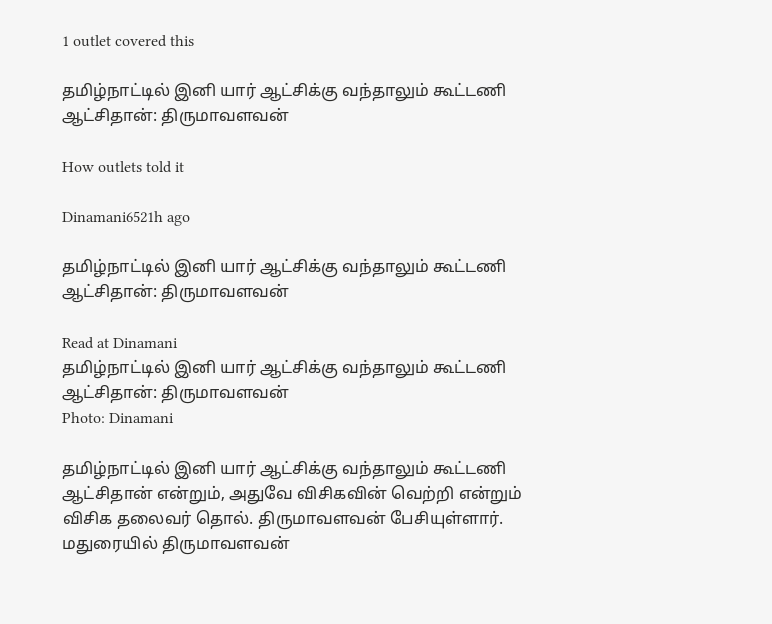1 outlet covered this

தமிழ்நாட்டில் இனி யார் ஆட்சிக்கு வந்தாலும் கூட்டணி ஆட்சிதான்: திருமாவளவன்

How outlets told it

Dinamani6521h ago

தமிழ்நாட்டில் இனி யார் ஆட்சிக்கு வந்தாலும் கூட்டணி ஆட்சிதான்: திருமாவளவன்

Read at Dinamani
தமிழ்நாட்டில் இனி யார் ஆட்சிக்கு வந்தாலும் கூட்டணி ஆட்சிதான்: திருமாவளவன்
Photo: Dinamani

தமிழ்நாட்டில் இனி யார் ஆட்சிக்கு வந்தாலும் கூட்டணி ஆட்சிதான் என்றும், அதுவே விசிகவின் வெற்றி என்றும் விசிக தலைவர் தொல். திருமாவளவன் பேசியுள்ளார். மதுரையில் திருமாவளவன்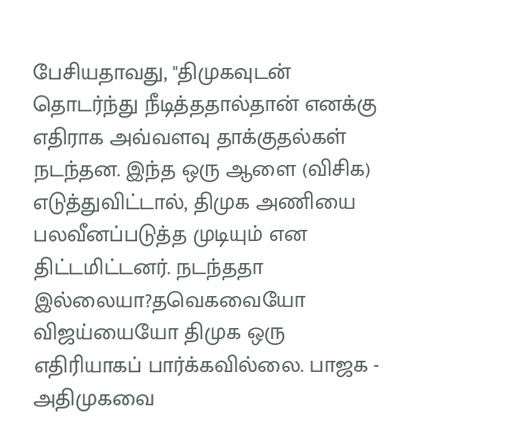பேசியதாவது, "திமுகவுடன் தொடர்ந்து நீடித்ததால்தான் எனக்கு எதிராக அவ்வளவு தாக்குதல்கள் நடந்தன. இந்த ஒரு ஆளை (விசிக) எடுத்துவிட்டால், திமுக அணியை பலவீனப்படுத்த முடியும் என திட்டமிட்டனர். நடந்ததா இல்லையா?தவெகவையோ விஜய்யையோ திமுக ஒரு எதிரியாகப் பார்க்கவில்லை. பாஜக - அதிமுகவை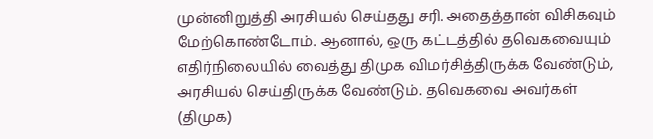முன்னிறுத்தி அரசியல் செய்தது சரி. அதைத்தான் விசிகவும் மேற்கொண்டோம். ஆனால், ஒரு கட்டத்தில் தவெகவையும் எதிர்நிலையில் வைத்து திமுக விமர்சித்திருக்க வேண்டும், அரசியல் செய்திருக்க வேண்டும். தவெகவை அவர்கள் (திமுக)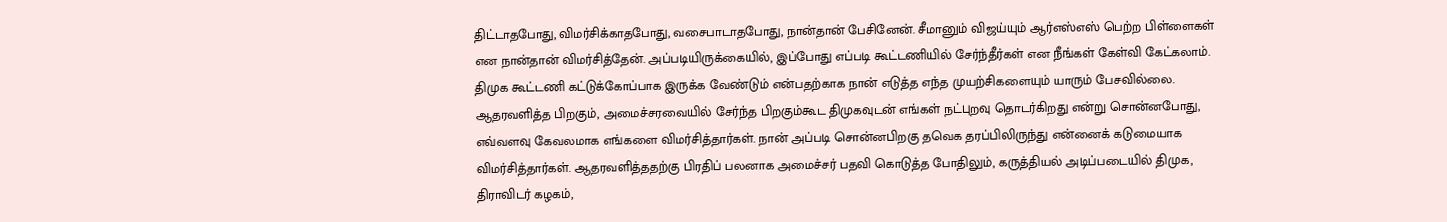திட்டாதபோது, விமர்சிக்காதபோது, வசைபாடாதபோது, நான்தான் பேசினேன். சீமானும் விஜய்யும் ஆர்எஸ்எஸ் பெற்ற பிள்ளைகள் என நான்தான் விமர்சித்தேன். அப்படியிருக்கையில், இப்போது எப்படி கூட்டணியில் சேர்ந்தீர்கள் என நீங்கள் கேள்வி கேட்கலாம். திமுக கூட்டணி கட்டுக்கோப்பாக இருக்க வேண்டும் என்பதற்காக நான் எடுத்த எந்த முயற்சிகளையும் யாரும் பேசவில்லை. ஆதரவளித்த பிறகும், அமைச்சரவையில் சேர்ந்த பிறகும்கூட திமுகவுடன் எங்கள் நட்புறவு தொடர்கிறது என்று சொன்னபோது, எவ்வளவு கேவலமாக எங்களை விமர்சித்தார்கள். நான் அப்படி சொன்னபிறகு தவெக தரப்பிலிருந்து என்னைக் கடுமையாக விமர்சித்தார்கள். ஆதரவளித்ததற்கு பிரதிப் பலனாக அமைச்சர் பதவி கொடுத்த போதிலும், கருத்தியல் அடிப்படையில் திமுக, திராவிடர் கழகம்,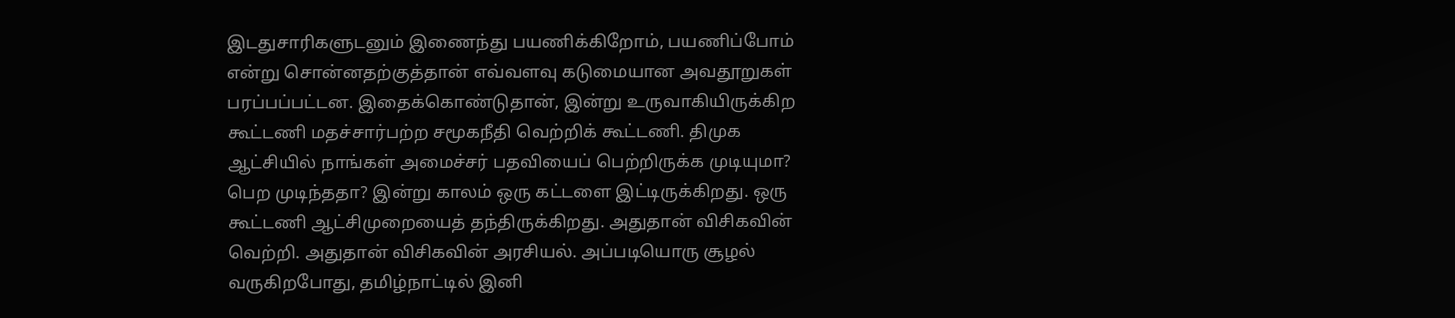இடதுசாரிகளுடனும் இணைந்து பயணிக்கிறோம், பயணிப்போம் என்று சொன்னதற்குத்தான் எவ்வளவு கடுமையான அவதூறுகள் பரப்பப்பட்டன. இதைக்கொண்டுதான், இன்று உருவாகியிருக்கிற கூட்டணி மதச்சார்பற்ற சமூகநீதி வெற்றிக் கூட்டணி. திமுக ஆட்சியில் நாங்கள் அமைச்சர் பதவியைப் பெற்றிருக்க முடியுமா? பெற முடிந்ததா? இன்று காலம் ஒரு கட்டளை இட்டிருக்கிறது. ஒரு கூட்டணி ஆட்சிமுறையைத் தந்திருக்கிறது. அதுதான் விசிகவின் வெற்றி. அதுதான் விசிகவின் அரசியல். அப்படியொரு சூழல் வருகிறபோது, தமிழ்நாட்டில் இனி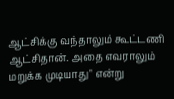ஆட்சிக்கு வந்தாலும் கூட்டணி ஆட்சிதான். அதை எவராலும் மறுக்க முடியாது" என்று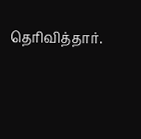தெரிவித்தார்.